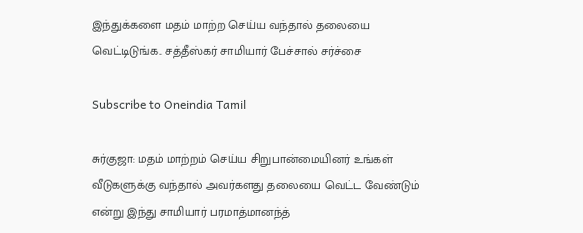இந்துக்களை மதம் மாற்ற செய்ய வந்தால் தலையை வெட்டிடுங்க.. சத்தீஸ்கர் சாமியார் பேச்சால் சர்ச்சை

Subscribe to Oneindia Tamil

சுர்குஜா: மதம் மாற்றம் செய்ய சிறுபான்மையினர் உங்கள் வீடுகளுக்கு வந்தால் அவர்களது தலையை வெட்ட வேண்டும் என்று இந்து சாமியார் பரமாத்மானந்த்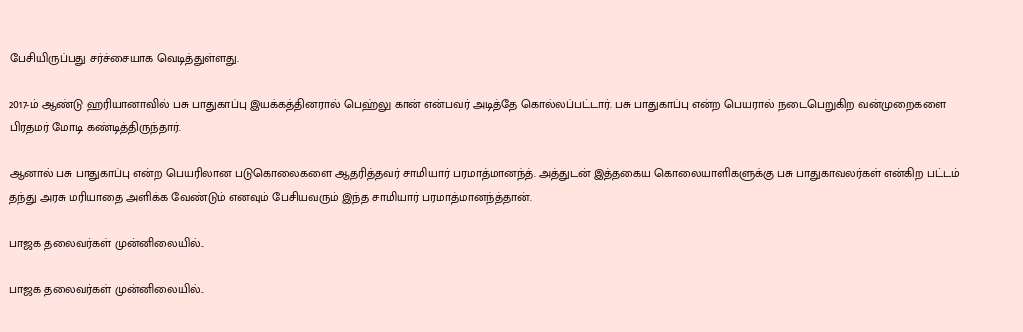பேசியிருப்பது சர்ச்சையாக வெடித்துள்ளது.

2017-ம் ஆண்டு ஹரியானாவில் பசு பாதுகாப்பு இயக்கத்தினரால் பெஹ்லு கான் என்பவர் அடித்தே கொல்லப்பட்டார். பசு பாதுகாப்பு என்ற பெயரால் நடைபெறுகிற வன்முறைகளை பிரதமர் மோடி கண்டித்திருந்தார்.

ஆனால் பசு பாதுகாப்பு என்ற பெயரிலான படுகொலைகளை ஆதரித்தவர் சாமியார் பரமாத்மானந்த். அத்துடன் இத்தகைய கொலையாளிகளுக்கு பசு பாதுகாவலர்கள் என்கிற பட்டம் தந்து அரசு மரியாதை அளிக்க வேண்டும் எனவும் பேசியவரும் இந்த சாமியார் பரமாத்மானந்த்தான்.

பாஜக தலைவர்கள் முன்னிலையில்..

பாஜக தலைவர்கள் முன்னிலையில்..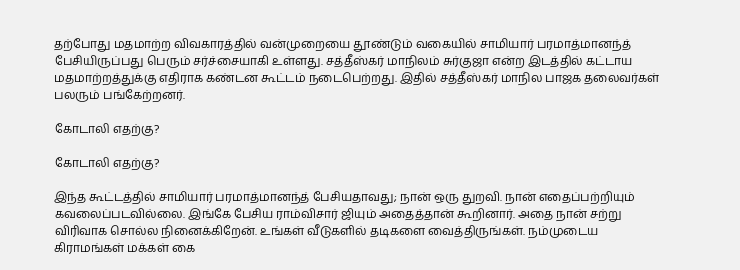தற்போது மதமாற்ற விவகாரத்தில் வன்முறையை தூண்டும் வகையில் சாமியார் பரமாத்மானந்த் பேசியிருப்பது பெரும் சர்ச்சையாகி உள்ளது. சத்தீஸ்கர் மாநிலம் சுர்குஜா என்ற இடத்தில் கட்டாய மதமாற்றத்துக்கு எதிராக கண்டன கூட்டம் நடைபெற்றது. இதில் சத்தீஸ்கர் மாநில பாஜக தலைவர்கள் பலரும் பங்கேற்றனர்.

கோடாலி எதற்கு?

கோடாலி எதற்கு?

இந்த கூட்டத்தில் சாமியார் பரமாத்மானந்த் பேசியதாவது; நான் ஒரு துறவி. நான் எதைப்பற்றியும் கவலைப்படவில்லை. இங்கே பேசிய ராம்விசார் ஜியும் அதைத்தான் கூறினார். அதை நான் சற்று விரிவாக சொல்ல நினைக்கிறேன். உங்கள் வீடுகளில் தடிகளை வைத்திருங்கள். நம்முடைய கிராமங்கள் மக்கள் கை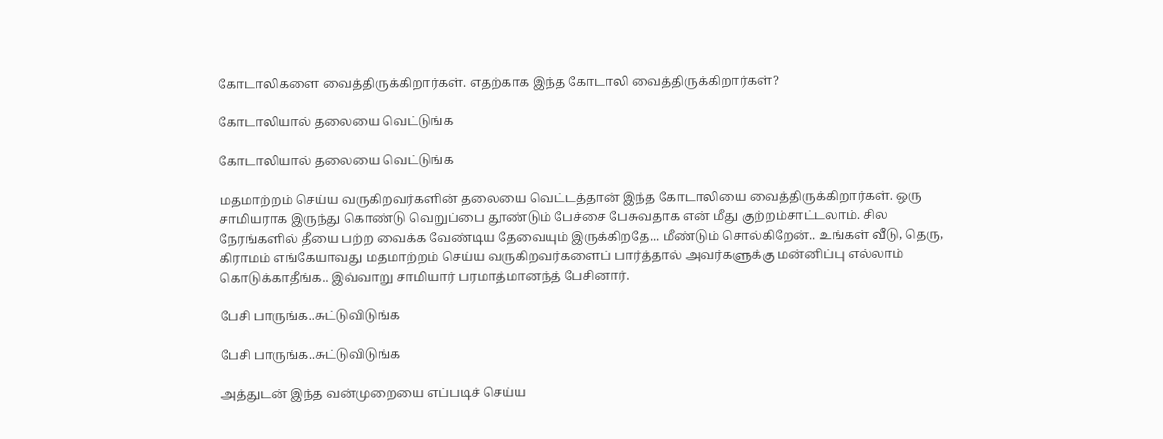கோடாலிகளை வைத்திருக்கிறார்கள். எதற்காக இந்த கோடாலி வைத்திருக்கிறார்கள்?

கோடாலியால் தலையை வெட்டுங்க

கோடாலியால் தலையை வெட்டுங்க

மதமாற்றம் செய்ய வருகிறவர்களின் தலையை வெட்டத்தான் இந்த கோடாலியை வைத்திருக்கிறார்கள். ஒரு சாமியராக இருந்து கொண்டு வெறுப்பை தூண்டும் பேச்சை பேசுவதாக என் மீது குற்றம்சாட்டலாம். சில நேரங்களில் தீயை பற்ற வைக்க வேண்டிய தேவையும் இருக்கிறதே... மீண்டும் சொல்கிறேன்.. உங்கள் வீடு, தெரு, கிராமம் எங்கேயாவது மதமாற்றம் செய்ய வருகிறவர்களைப் பார்த்தால் அவர்களுக்கு மன்னிப்பு எல்லாம் கொடுக்காதீங்க.. இவ்வாறு சாமியார் பரமாத்மானந்த் பேசினார்.

பேசி பாருங்க..சுட்டுவிடுங்க

பேசி பாருங்க..சுட்டுவிடுங்க

அத்துடன் இந்த வன்முறையை எப்படிச் செய்ய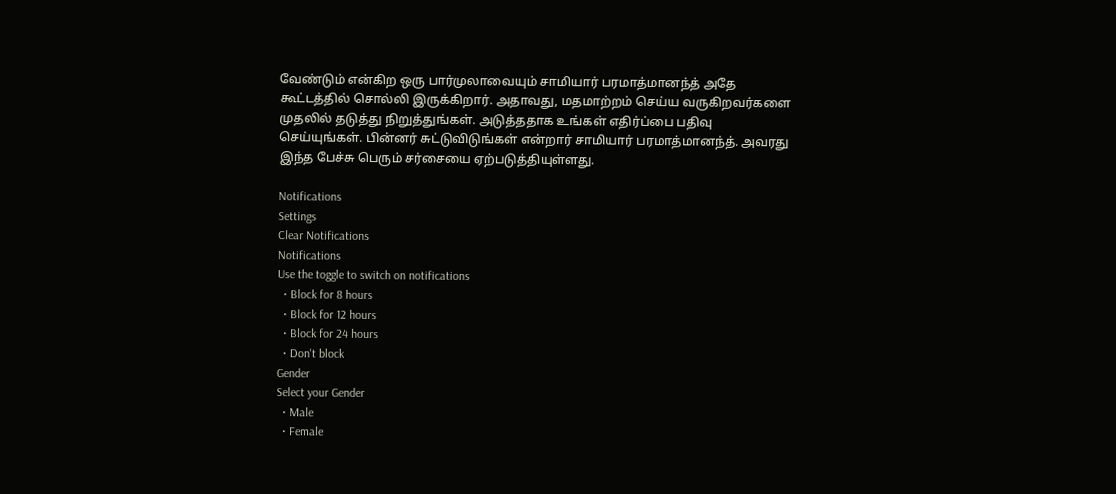வேண்டும் என்கிற ஒரு பார்முலாவையும் சாமியார் பரமாத்மானந்த் அதே கூட்டத்தில் சொல்லி இருக்கிறார். அதாவது, மதமாற்றம் செய்ய வருகிறவர்களை முதலில் தடுத்து நிறுத்துங்கள். அடுத்ததாக உங்கள் எதிர்ப்பை பதிவு செய்யுங்கள். பின்னர் சுட்டுவிடுங்கள் என்றார் சாமியார் பரமாத்மானந்த். அவரது இந்த பேச்சு பெரும் சர்சையை ஏற்படுத்தியுள்ளது.

Notifications
Settings
Clear Notifications
Notifications
Use the toggle to switch on notifications
  • Block for 8 hours
  • Block for 12 hours
  • Block for 24 hours
  • Don't block
Gender
Select your Gender
  • Male
  • Female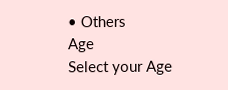• Others
Age
Select your Age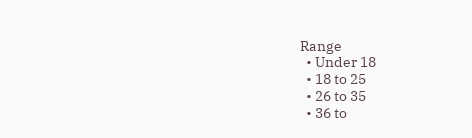Range
  • Under 18
  • 18 to 25
  • 26 to 35
  • 36 to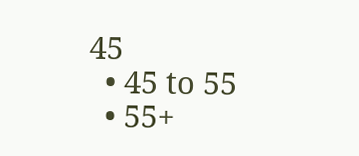45
  • 45 to 55
  • 55+